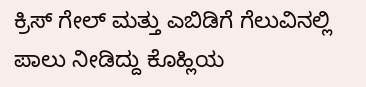ಕ್ರಿಸ್ ಗೇಲ್ ಮತ್ತು ಎಬಿಡಿಗೆ ಗೆಲುವಿನಲ್ಲಿ ಪಾಲು ನೀಡಿದ್ದು ಕೊಹ್ಲಿಯ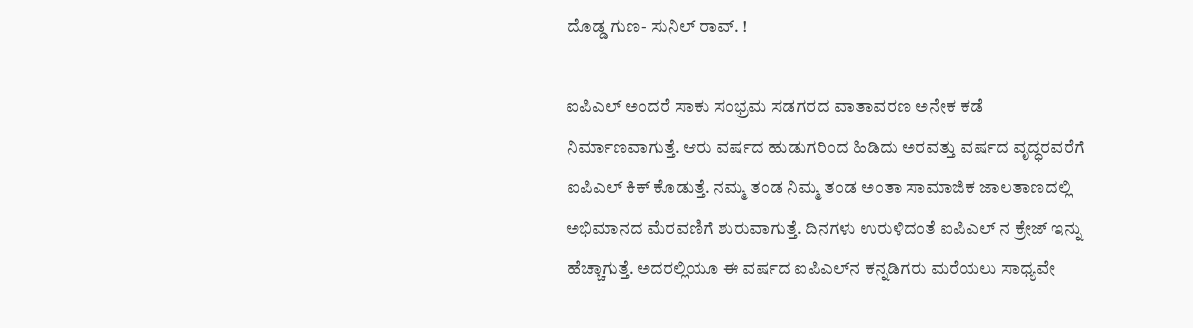ದೊಡ್ಡ ಗುಣ- ಸುನಿಲ್ ರಾವ್. !

ಐಪಿಎಲ್ ಅಂದರೆ ಸಾಕು ಸಂಭ್ರಮ ಸಡಗರದ ವಾತಾವರಣ ಅನೇಕ ಕಡೆ ನಿರ್ಮಾಣವಾಗುತ್ತೆ. ಆರು ವರ್ಷದ ಹುಡುಗರಿಂದ ಹಿಡಿದು ಅರವತ್ತು ವರ್ಷದ ವೃದ್ಧರವರೆಗೆ ಐಪಿಎಲ್ ಕಿಕ್ ಕೊಡುತ್ತೆ. ನಮ್ಮ ತಂಡ ನಿಮ್ಮ ತಂಡ ಅಂತಾ ಸಾಮಾಜಿಕ ಜಾಲತಾಣದಲ್ಲಿ ಅಭಿಮಾನದ ಮೆರವಣಿಗೆ ಶುರುವಾಗುತ್ತೆ. ದಿನಗಳು ಉರುಳಿದಂತೆ ಐಪಿಎಲ್ ನ ಕ್ರೇಜ್ ಇನ್ನು ಹೆಚ್ಚಾಗುತ್ತೆ. ಅದರಲ್ಲಿಯೂ ಈ ವರ್ಷದ ಐಪಿಎಲ್‌ನ ಕನ್ನಡಿಗರು ಮರೆಯಲು ಸಾಧ್ಯವೇ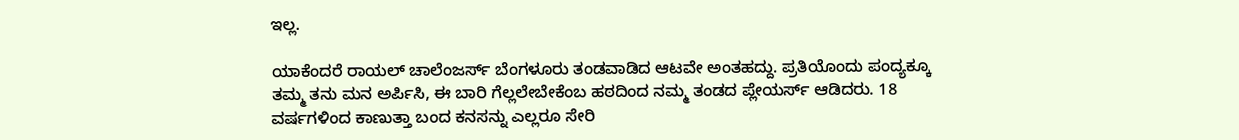ಇಲ್ಲ.

ಯಾಕೆಂದರೆ ರಾಯಲ್ ಚಾಲೆಂಜರ್ಸ್ ಬೆಂಗಳೂರು ತಂಡವಾಡಿದ ಆಟವೇ ಅಂತಹದ್ದು. ಪ್ರತಿಯೊಂದು ಪಂದ್ಯಕ್ಕೂ ತಮ್ಮ ತನು ಮನ ಅರ್ಪಿಸಿ, ಈ ಬಾರಿ ಗೆಲ್ಲಲೇಬೇಕೆಂಬ ಹಠದಿಂದ ನಮ್ಮ ತಂಡದ ಪ್ಲೇಯರ್ಸ್ ಆಡಿದರು. 18 ವರ್ಷಗಳಿಂದ ಕಾಣುತ್ತಾ ಬಂದ ಕನಸನ್ನು ಎಲ್ಲರೂ ಸೇರಿ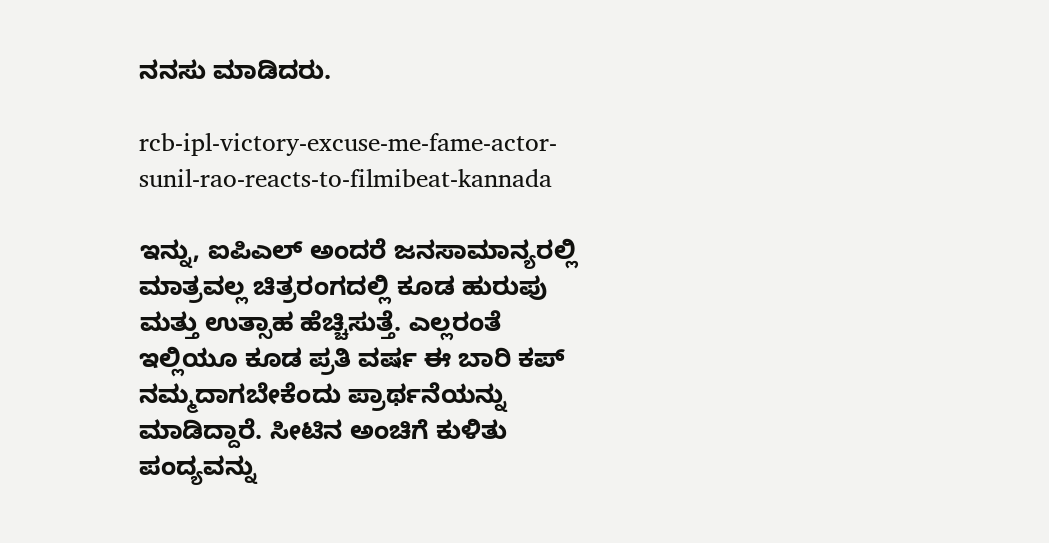ನನಸು ಮಾಡಿದರು.

rcb-ipl-victory-excuse-me-fame-actor-sunil-rao-reacts-to-filmibeat-kannada

ಇನ್ನು, ಐಪಿಎಲ್ ಅಂದರೆ ಜನಸಾಮಾನ್ಯರಲ್ಲಿ ಮಾತ್ರವಲ್ಲ ಚಿತ್ರರಂಗದಲ್ಲಿ ಕೂಡ ಹುರುಪು ಮತ್ತು ಉತ್ಸಾಹ ಹೆಚ್ಚಿಸುತ್ತೆ. ಎಲ್ಲರಂತೆ ಇಲ್ಲಿಯೂ ಕೂಡ ಪ್ರತಿ ವರ್ಷ ಈ ಬಾರಿ ಕಪ್ ನಮ್ಮದಾಗಬೇಕೆಂದು ಪ್ರಾರ್ಥನೆಯನ್ನು ಮಾಡಿದ್ದಾರೆ. ಸೀಟಿನ ಅಂಚಿಗೆ ಕುಳಿತು ಪಂದ್ಯವನ್ನು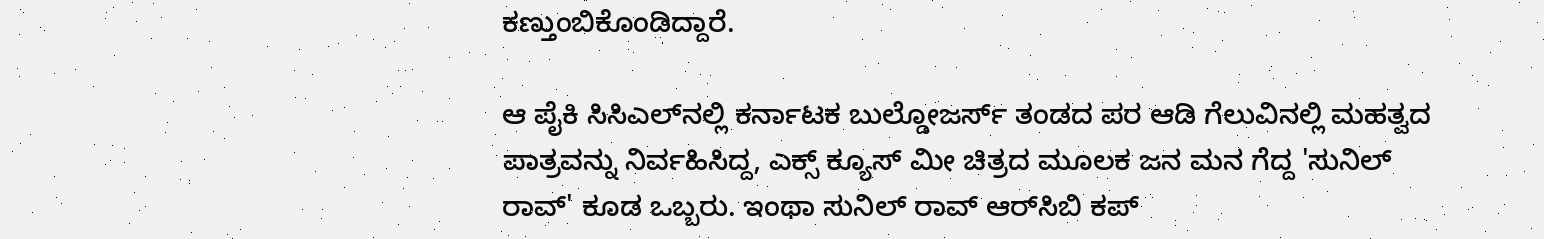ಕಣ್ತುಂಬಿಕೊಂಡಿದ್ದಾರೆ.

ಆ ಪೈಕಿ ಸಿಸಿಎಲ್‌ನಲ್ಲಿ ಕರ್ನಾಟಕ ಬುಲ್ಡೋಜರ್ಸ್ ತಂಡದ ಪರ ಆಡಿ ಗೆಲುವಿನಲ್ಲಿ ಮಹತ್ವದ ಪಾತ್ರವನ್ನು ನಿರ್ವಹಿಸಿದ್ದ, ಎಕ್ಸ್ ಕ್ಯೂಸ್ ಮೀ ಚಿತ್ರದ ಮೂಲಕ ಜನ ಮನ ಗೆದ್ದ 'ಸುನಿಲ್ ರಾವ್' ಕೂಡ ಒಬ್ಬರು. ಇಂಥಾ ಸುನಿಲ್ ರಾವ್ ಆರ್‌ಸಿಬಿ ಕಪ್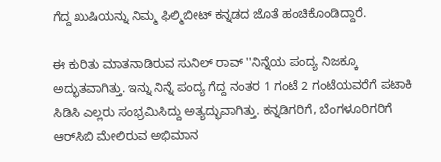ಗೆದ್ದ ಖುಷಿಯನ್ನು ನಿಮ್ಮ ಫಿಲ್ಮಿಬೀಟ್ ಕನ್ನಡದ ಜೊತೆ ಹಂಚಿಕೊಂಡಿದ್ದಾರೆ.

ಈ ಕುರಿತು ಮಾತನಾಡಿರುವ ಸುನಿಲ್ ರಾವ್ ''ನಿನ್ನೆಯ ಪಂದ್ಯ ನಿಜಕ್ಕೂ ಅದ್ಭುತವಾಗಿತ್ತು. ಇನ್ನು ನಿನ್ನೆ ಪಂದ್ಯ ಗೆದ್ದ ನಂತರ 1 ಗಂಟೆ 2 ಗಂಟೆಯವರೆಗೆ ಪಟಾಕಿ ಸಿಡಿಸಿ ಎಲ್ಲರು ಸಂಭ್ರಮಿಸಿದ್ದು ಅತ್ಯದ್ಭುವಾಗಿತ್ತು. ಕನ್ನಡಿಗರಿಗೆ, ಬೆಂಗಳೂರಿಗರಿಗೆ ಆರ್‌ಸಿಬಿ ಮೇಲಿರುವ ಅಭಿಮಾನ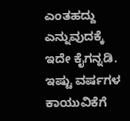ಎಂತಹದ್ದು ಎನ್ನುವುದಕ್ಕೆ ಇದೇ ಕೈಗನ್ನಡಿ. ಇಷ್ಟು ವರ್ಷಗಳ ಕಾಯುವಿಕೆಗೆ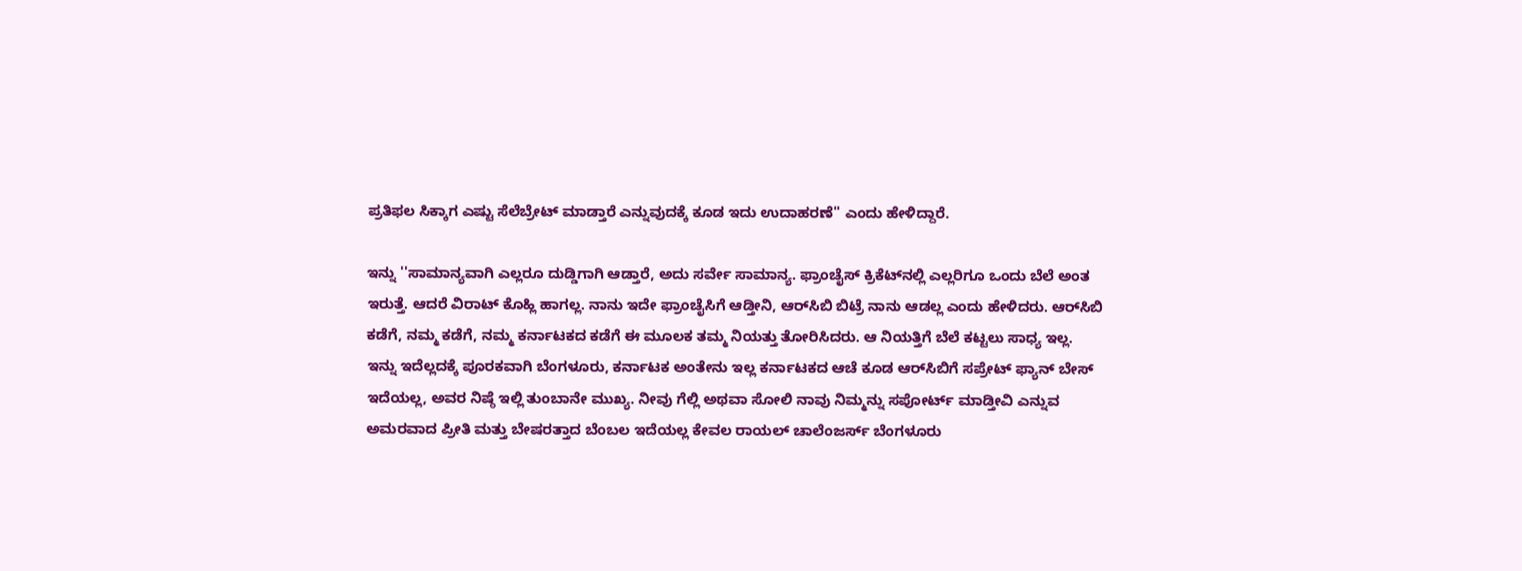ಪ್ರತಿಫಲ ಸಿಕ್ಕಾಗ ಎಷ್ಟು ಸೆಲೆಬ್ರೇಟ್ ಮಾಡ್ತಾರೆ ಎನ್ನುವುದಕ್ಕೆ ಕೂಡ ಇದು ಉದಾಹರಣೆ'' ಎಂದು ಹೇಳಿದ್ದಾರೆ.

ಇನ್ನು ''ಸಾಮಾನ್ಯವಾಗಿ ಎಲ್ಲರೂ ದುಡ್ಡಿಗಾಗಿ ಆಡ್ತಾರೆ, ಅದು ಸರ್ವೇ ಸಾಮಾನ್ಯ. ಫ್ರಾಂಚೈಸ್ ಕ್ರಿಕೆಟ್‌ನಲ್ಲಿ ಎಲ್ಲರಿಗೂ ಒಂದು ಬೆಲೆ ಅಂತ ಇರುತ್ತೆ. ಆದರೆ ವಿರಾಟ್ ಕೊಹ್ಲಿ ಹಾಗಲ್ಲ. ನಾನು ಇದೇ ಫ್ರಾಂಚೈಸಿಗೆ ಆಡ್ತೀನಿ, ಆರ್‌ಸಿಬಿ ಬಿಟ್ರೆ ನಾನು ಆಡಲ್ಲ ಎಂದು ಹೇಳಿದರು. ಆರ್‌ಸಿಬಿ ಕಡೆಗೆ, ನಮ್ಮ ಕಡೆಗೆ, ನಮ್ಮ ಕರ್ನಾಟಕದ ಕಡೆಗೆ ಈ ಮೂಲಕ ತಮ್ಮ ನಿಯತ್ತು ತೋರಿಸಿದರು. ಆ ನಿಯತ್ತಿಗೆ ಬೆಲೆ ಕಟ್ಟಲು ಸಾಧ್ಯ ಇಲ್ಲ. ಇನ್ನು ಇದೆಲ್ಲದಕ್ಕೆ ಪೂರಕವಾಗಿ ಬೆಂಗಳೂರು, ಕರ್ನಾಟಕ ಅಂತೇನು ಇಲ್ಲ ಕರ್ನಾಟಕದ ಆಚೆ ಕೂಡ ಆರ್‌ಸಿಬಿಗೆ ಸಪ್ರೇಟ್ ಫ್ಯಾನ್ ಬೇಸ್ ಇದೆಯಲ್ಲ, ಅವರ ನಿಷ್ಠೆ ಇಲ್ಲಿ ತುಂಬಾನೇ ಮುಖ್ಯ. ನೀವು ಗೆಲ್ಲಿ ಅಥವಾ ಸೋಲಿ ನಾವು ನಿಮ್ಮನ್ನು ಸಪೋರ್ಟ್ ಮಾಡ್ತೀವಿ ಎನ್ನುವ ಅಮರವಾದ ಪ್ರೀತಿ ಮತ್ತು ಬೇಷರತ್ತಾದ ಬೆಂಬಲ ಇದೆಯಲ್ಲ ಕೇವಲ ರಾಯಲ್ ಚಾಲೆಂಜರ್ಸ್ ಬೆಂಗಳೂರು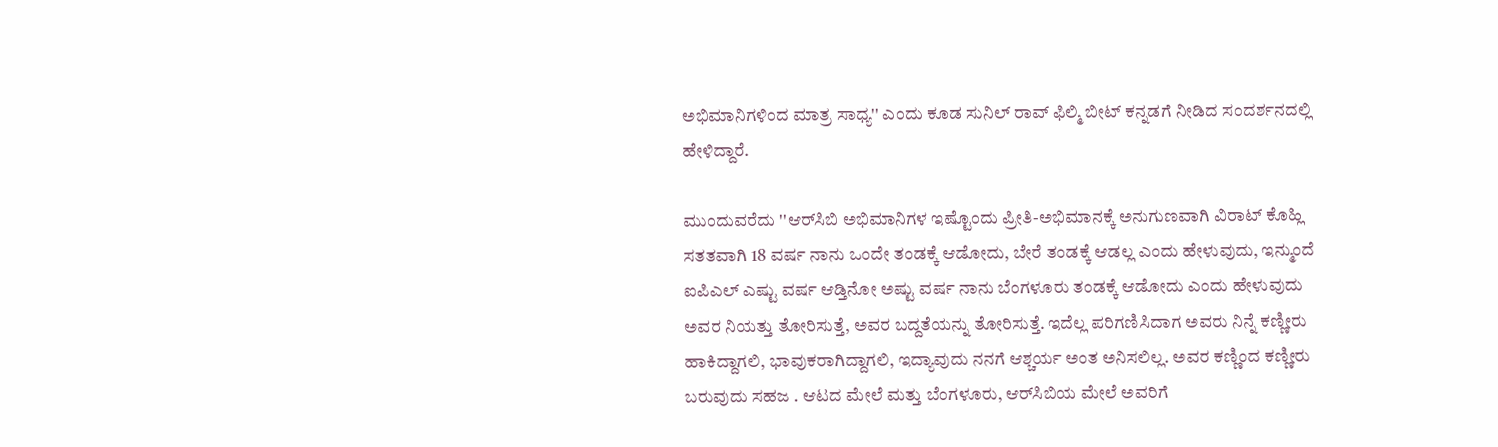ಅಭಿಮಾನಿಗಳಿಂದ ಮಾತ್ರ ಸಾಧ್ಯ'' ಎಂದು ಕೂಡ ಸುನಿಲ್ ರಾವ್ ಫಿಲ್ಮಿ ಬೀಟ್‌ ಕನ್ನಡಗೆ ನೀಡಿದ ಸಂದರ್ಶನದಲ್ಲಿ ಹೇಳಿದ್ದಾರೆ.

ಮುಂದುವರೆದು ''ಆರ್‌ಸಿಬಿ ಅಭಿಮಾನಿಗಳ ಇಷ್ಟೊಂದು ಪ್ರೀತಿ-ಅಭಿಮಾನಕ್ಕೆ ಅನುಗುಣವಾಗಿ ವಿರಾಟ್ ಕೊಹ್ಲಿ ಸತತವಾಗಿ 18 ವರ್ಷ ನಾನು ಒಂದೇ ತಂಡಕ್ಕೆ ಆಡೋದು, ಬೇರೆ ತಂಡಕ್ಕೆ ಆಡಲ್ಲ ಎಂದು ಹೇಳುವುದು, ಇನ್ಮುಂದೆ ಐಪಿಎಲ್ ಎಷ್ಟು ವರ್ಷ ಆಡ್ತಿನೋ ಅಷ್ಟು ವರ್ಷ ನಾನು ಬೆಂಗಳೂರು ತಂಡಕ್ಕೆ ಆಡೋದು ಎಂದು ಹೇಳುವುದು ಅವರ ನಿಯತ್ತು ತೋರಿಸುತ್ತೆ, ಅವರ ಬದ್ದತೆಯನ್ನು ತೋರಿಸುತ್ತೆ. ಇದೆಲ್ಲ ಪರಿಗಣಿಸಿದಾಗ ಅವರು ನಿನ್ನೆ ಕಣ್ಣೀರು ಹಾಕಿದ್ದಾಗಲಿ, ಭಾವುಕರಾಗಿದ್ದಾಗಲಿ, ಇದ್ಯಾವುದು ನನಗೆ ಆಶ್ಚರ್ಯ ಅಂತ ಅನಿಸಲಿಲ್ಲ. ಅವರ ಕಣ್ಣಿಂದ ಕಣ್ಣೀರು ಬರುವುದು ಸಹಜ . ಆಟದ ಮೇಲೆ ಮತ್ತು ಬೆಂಗಳೂರು, ಆರ್‌ಸಿಬಿಯ ಮೇಲೆ ಅವರಿಗೆ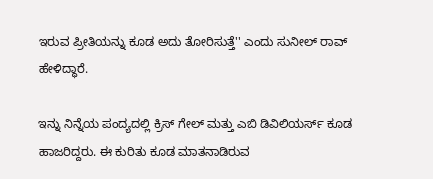ಇರುವ ಪ್ರೀತಿಯನ್ನು ಕೂಡ ಅದು ತೋರಿಸುತ್ತೆ'' ಎಂದು ಸುನೀಲ್ ರಾವ್ ಹೇಳಿದ್ಧಾರೆ.

ಇನ್ನು ನಿನ್ನೆಯ ಪಂದ್ಯದಲ್ಲಿ ಕ್ರಿಸ್ ಗೇಲ್ ಮತ್ತು ಎಬಿ ಡಿವಿಲಿಯರ್ಸ್ ಕೂಡ ಹಾಜರಿದ್ದರು. ಈ ಕುರಿತು ಕೂಡ ಮಾತನಾಡಿರುವ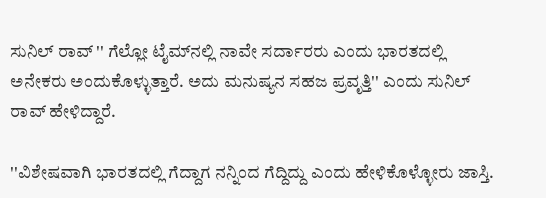ಸುನಿಲ್ ರಾವ್ '' ಗೆಲ್ಲೋ ಟೈಮ್‌ನಲ್ಲಿ ನಾವೇ ಸರ್ದಾರರು ಎಂದು ಭಾರತದಲ್ಲಿ ಅನೇಕರು ಅಂದುಕೊಳ್ಳುತ್ತಾರೆ. ಅದು ಮನುಷ್ಯನ ಸಹಜ ಪ್ರವೃತ್ತಿ'' ಎಂದು ಸುನಿಲ್ ರಾವ್ ಹೇಳಿದ್ದಾರೆ.

''ವಿಶೇಷವಾಗಿ ಭಾರತದಲ್ಲಿ ಗೆದ್ದಾಗ ನನ್ನಿಂದ ಗೆದ್ದಿದ್ದು ಎಂದು ಹೇಳಿಕೊಳ್ಳೋರು ಜಾಸ್ತಿ.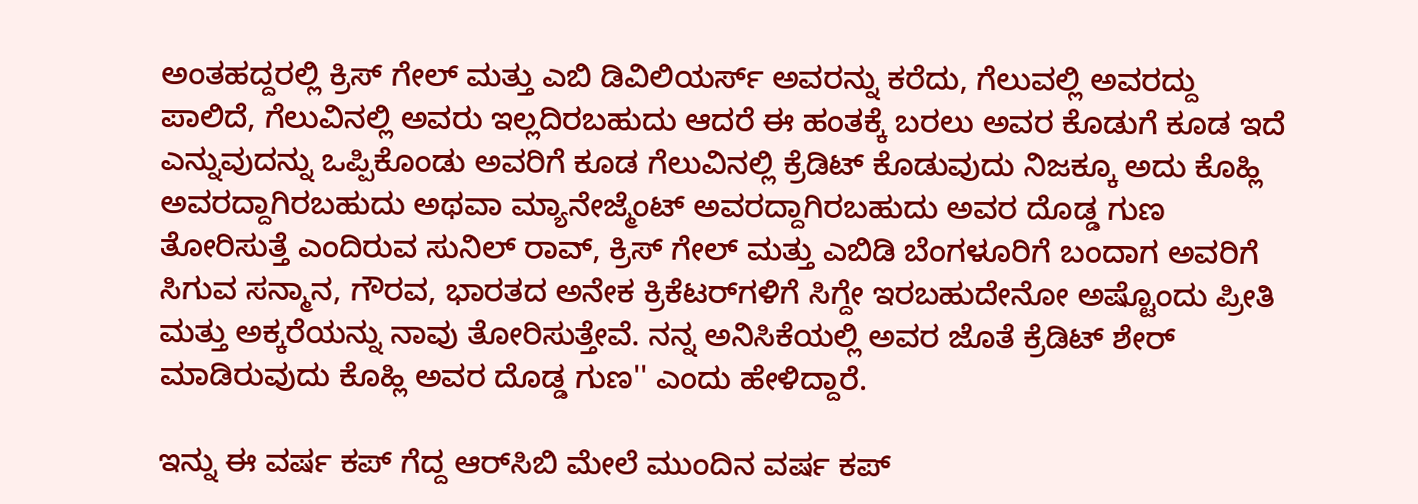ಅಂತಹದ್ದರಲ್ಲಿ ಕ್ರಿಸ್ ಗೇಲ್ ಮತ್ತು ಎಬಿ ಡಿವಿಲಿಯರ್ಸ್‌ ಅವರನ್ನು ಕರೆದು, ಗೆಲುವಲ್ಲಿ ಅವರದ್ದು ಪಾಲಿದೆ, ಗೆಲುವಿನಲ್ಲಿ ಅವರು ಇಲ್ಲದಿರಬಹುದು ಆದರೆ ಈ ಹಂತಕ್ಕೆ ಬರಲು ಅವರ ಕೊಡುಗೆ ಕೂಡ ಇದೆ ಎನ್ನುವುದನ್ನು ಒಪ್ಪಿಕೊಂಡು ಅವರಿಗೆ ಕೂಡ ಗೆಲುವಿನಲ್ಲಿ ಕ್ರೆಡಿಟ್ ಕೊಡುವುದು ನಿಜಕ್ಕೂ ಅದು ಕೊಹ್ಲಿ ಅವರದ್ದಾಗಿರಬಹುದು ಅಥವಾ ಮ್ಯಾನೇಜ್ಮೆಂಟ್‌ ಅವರದ್ದಾಗಿರಬಹುದು ಅವರ ದೊಡ್ಡ ಗುಣ ತೋರಿಸುತ್ತೆ ಎಂದಿರುವ ಸುನಿಲ್ ರಾವ್, ಕ್ರಿಸ್ ಗೇಲ್ ಮತ್ತು ಎಬಿಡಿ ಬೆಂಗಳೂರಿಗೆ ಬಂದಾಗ ಅವರಿಗೆ ಸಿಗುವ ಸನ್ಮಾನ, ಗೌರವ, ಭಾರತದ ಅನೇಕ ಕ್ರಿಕೆಟರ್‌ಗಳಿಗೆ ಸಿಗ್ದೇ ಇರಬಹುದೇನೋ ಅಷ್ಟೊಂದು ಪ್ರೀತಿ ಮತ್ತು ಅಕ್ಕರೆಯನ್ನು ನಾವು ತೋರಿಸುತ್ತೇವೆ. ನನ್ನ ಅನಿಸಿಕೆಯಲ್ಲಿ ಅವರ ಜೊತೆ ಕ್ರೆಡಿಟ್ ಶೇರ್ ಮಾಡಿರುವುದು ಕೊಹ್ಲಿ ಅವರ ದೊಡ್ಡ ಗುಣ'' ಎಂದು ಹೇಳಿದ್ದಾರೆ.

ಇನ್ನು ಈ ವರ್ಷ ಕಪ್ ಗೆದ್ದ ಆರ್‌ಸಿಬಿ ಮೇಲೆ ಮುಂದಿನ ವರ್ಷ ಕಪ್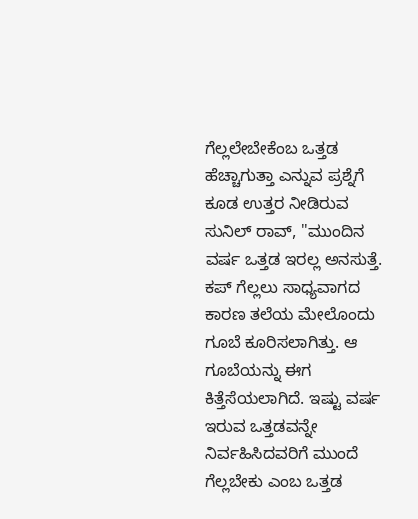ಗೆಲ್ಲಲೇಬೇಕೆಂಬ ಒತ್ತಡ ಹೆಚ್ಚಾಗುತ್ತಾ ಎನ್ನುವ ಪ್ರಶ್ನೆಗೆ ಕೂಡ ಉತ್ತರ ನೀಡಿರುವ ಸುನಿಲ್ ರಾವ್, ''ಮುಂದಿನ ವರ್ಷ ಒತ್ತಡ ಇರಲ್ಲ ಅನಸುತ್ತೆ. ಕಪ್ ಗೆಲ್ಲಲು ಸಾಧ್ಯವಾಗದ ಕಾರಣ ತಲೆಯ ಮೇಲೊಂದು ಗೂಬೆ ಕೂರಿಸಲಾಗಿತ್ತು. ಆ ಗೂಬೆಯನ್ನು ಈಗ ಕಿತ್ತೆಸೆಯಲಾಗಿದೆ. ಇಷ್ಟು ವರ್ಷ ಇರುವ ಒತ್ತಡವನ್ನೇ ನಿರ್ವಹಿಸಿದವರಿಗೆ ಮುಂದೆ ಗೆಲ್ಲಬೇಕು ಎಂಬ ಒತ್ತಡ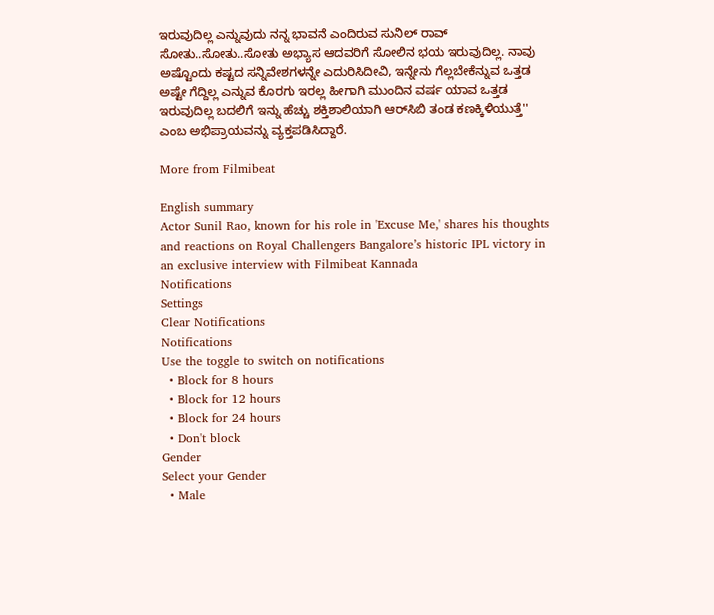ಇರುವುದಿಲ್ಲ ಎನ್ನುವುದು ನನ್ನ ಭಾವನೆ ಎಂದಿರುವ ಸುನಿಲ್ ರಾವ್ ಸೋತು..ಸೋತು..ಸೋತು ಅಭ್ಯಾಸ ಆದವರಿಗೆ ಸೋಲಿನ ಭಯ ಇರುವುದಿಲ್ಲ. ನಾವು ಅಷ್ಟೊಂದು ಕಷ್ಟದ ಸನ್ನಿವೇಶಗಳನ್ನೇ ಎದುರಿಸಿದೀವಿ, ಇನ್ನೇನು ಗೆಲ್ಲಬೇಕೆನ್ನುವ ಒತ್ತಡ ಅಷ್ಟೇ ಗೆದ್ದಿಲ್ಲ ಎನ್ನುವ ಕೊರಗು ಇರಲ್ಲ ಹೀಗಾಗಿ ಮುಂದಿನ ವರ್ಷ ಯಾವ ಒತ್ತಡ ಇರುವುದಿಲ್ಲ ಬದಲಿಗೆ ಇನ್ನು ಹೆಚ್ಚು ಶಕ್ತಿಶಾಲಿಯಾಗಿ ಆರ್‌ಸಿಬಿ ತಂಡ ಕಣಕ್ಕಿಳಿಯುತ್ತೆ'' ಎಂಬ ಅಭಿಪ್ರಾಯವನ್ನು ವ್ಯಕ್ತಪಡಿಸಿದ್ದಾರೆ.

More from Filmibeat

English summary
Actor Sunil Rao, known for his role in 'Excuse Me,' shares his thoughts and reactions on Royal Challengers Bangalore’s historic IPL victory in an exclusive interview with Filmibeat Kannada
Notifications
Settings
Clear Notifications
Notifications
Use the toggle to switch on notifications
  • Block for 8 hours
  • Block for 12 hours
  • Block for 24 hours
  • Don't block
Gender
Select your Gender
  • Male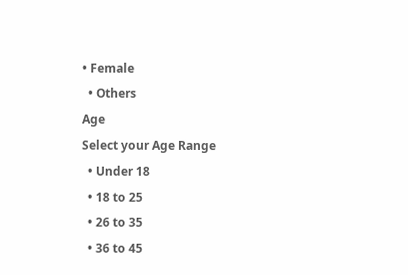• Female
  • Others
Age
Select your Age Range
  • Under 18
  • 18 to 25
  • 26 to 35
  • 36 to 45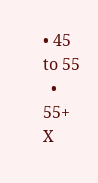• 45 to 55
  • 55+
X